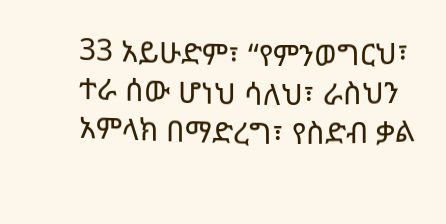33 አይሁድም፣ “የምንወግርህ፣ ተራ ሰው ሆነህ ሳለህ፣ ራስህን አምላክ በማድረግ፣ የስድብ ቃል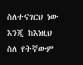ስለተናገርህ ነው እንጂ ከእነዚህ ስለ የትኛውም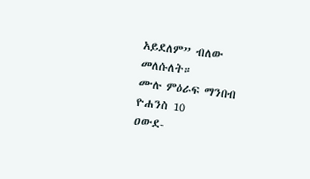አይደለም” ብለው መለሱለት።
ሙሉ ምዕራፍ ማንበብ ዮሐንስ 10
ዐውደ-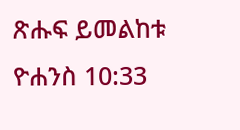ጽሑፍ ይመልከቱ ዮሐንስ 10:33